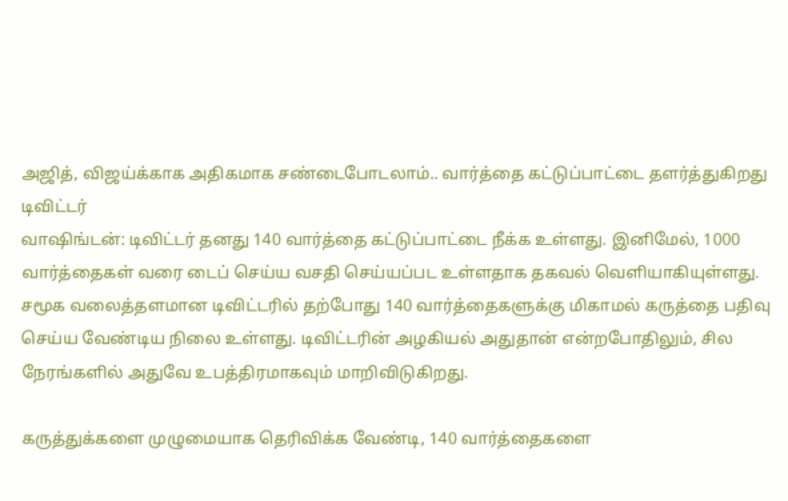அஜித், விஜய்க்காக அதிகமாக சண்டைபோடலாம்.. வார்த்தை கட்டுப்பாட்டை தளர்த்துகிறது டிவிட்டர்
வாஷிங்டன்: டிவிட்டர் தனது 140 வார்த்தை கட்டுப்பாட்டை நீக்க உள்ளது. இனிமேல், 1000 வார்த்தைகள் வரை டைப் செய்ய வசதி செய்யப்பட உள்ளதாக தகவல் வெளியாகியுள்ளது.
சமூக வலைத்தளமான டிவிட்டரில் தற்போது 140 வார்த்தைகளுக்கு மிகாமல் கருத்தை பதிவு செய்ய வேண்டிய நிலை உள்ளது. டிவிட்டரின் அழகியல் அதுதான் என்றபோதிலும், சில நேரங்களில் அதுவே உபத்திரமாகவும் மாறிவிடுகிறது.

கருத்துக்களை முழுமையாக தெரிவிக்க வேண்டி, 140 வார்த்தைகளை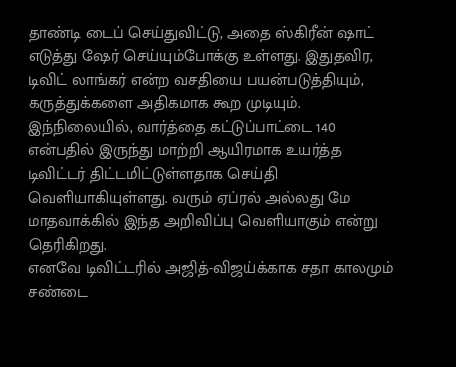தாண்டி டைப் செய்துவிட்டு, அதை ஸ்கிரீன் ஷாட் எடுத்து ஷேர் செய்யும்போக்கு உள்ளது. இதுதவிர, டிவிட் லாங்கர் என்ற வசதியை பயன்படுத்தியும், கருத்துக்களை அதிகமாக கூற முடியும்.
இந்நிலையில், வார்த்தை கட்டுப்பாட்டை 140 என்பதில் இருந்து மாற்றி ஆயிரமாக உயர்த்த டிவிட்டர் திட்டமிட்டுள்ளதாக செய்தி வெளியாகியுள்ளது. வரும் ஏப்ரல் அல்லது மே மாதவாக்கில் இந்த அறிவிப்பு வெளியாகும் என்று தெரிகிறது.
எனவே டிவிட்டரில் அஜித்-விஜய்க்காக சதா காலமும் சண்டை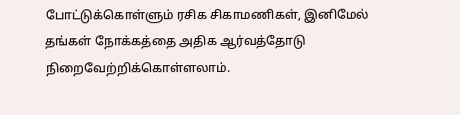போட்டுக்கொள்ளும் ரசிக சிகாமணிகள், இனிமேல் தங்கள் நோக்கத்தை அதிக ஆர்வத்தோடு நிறைவேற்றிக்கொள்ளலாம்.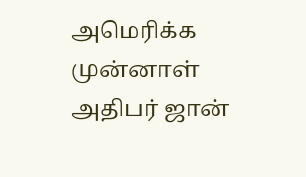அமெரிக்க முன்னாள் அதிபர் ஜான்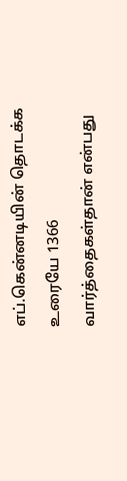எப்.கென்னடியின் தொடக்க உரையே 1366 வார்த்தைகள்தான் என்பது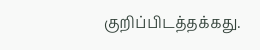குறிப்பிடத்தக்கது.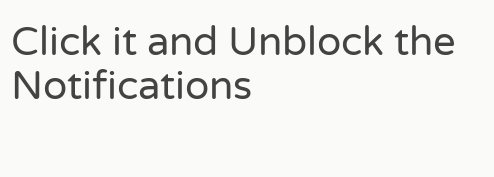Click it and Unblock the Notifications